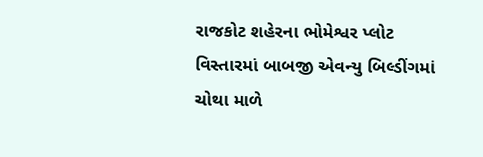રાજકોટ શહેરના ભોમેશ્વર પ્લોટ વિસ્તારમાં બાબજી એવન્યુ બિલ્ડીંગમાં ચોથા માળે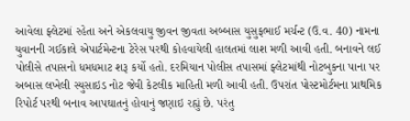આવેલા ફ્લેટમાં રહેતા અને એકલવાયુ જીવન જીવતા અબ્બાસ યુસુફભાઈ મર્ચન્ટ (ઉ.વ. 40) નામના યુવાનની ગઈકાલે એપાર્ટમેન્ટના ટેરેસ પરથી કોહવાયેલી હાલતમાં લાશ મળી આવી હતી. બનાવને લઈ પોલીસે તપાસનો ધમધમાટ શરૂ કર્યો હતો. દરમિયાન પોલીસ તપાસમાં ફ્લેટમાંથી નોટબુકના પાના પર અબાસ લખેલી સ્યુસાઇડ નોટ જેવી કેટલીક માહિતી મળી આવી હતી. ઉપરાંત પોસ્ટમોર્ટમના પ્રાથમિક રિપોર્ટ પરથી બનાવ આપઘાતનું હોવાનું જણાઇ રહ્યું છે. પરંતુ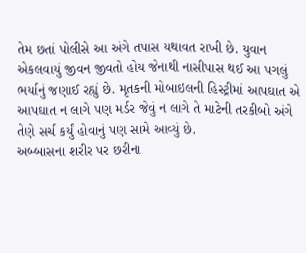તેમ છતાં પોલીસે આ અંગે તપાસ યથાવત રાખી છે. યુવાન એકલવાયું જીવન જીવતો હોય જેનાથી નાસીપાસ થઈ આ પગલું ભર્યાનું જણાઈ રહ્યું છે. મૃતકની મોબાઇલની હિસ્ટ્રીમાં આપઘાત એ આપઘાત ન લાગે પણ મર્ડર જેવું ન લાગે તે માટેની તરકીબો અંગે તેણે સર્ચ કર્યું હોવાનું પણ સામે આવ્યું છે.
અબ્બાસના શરીર પર છરીના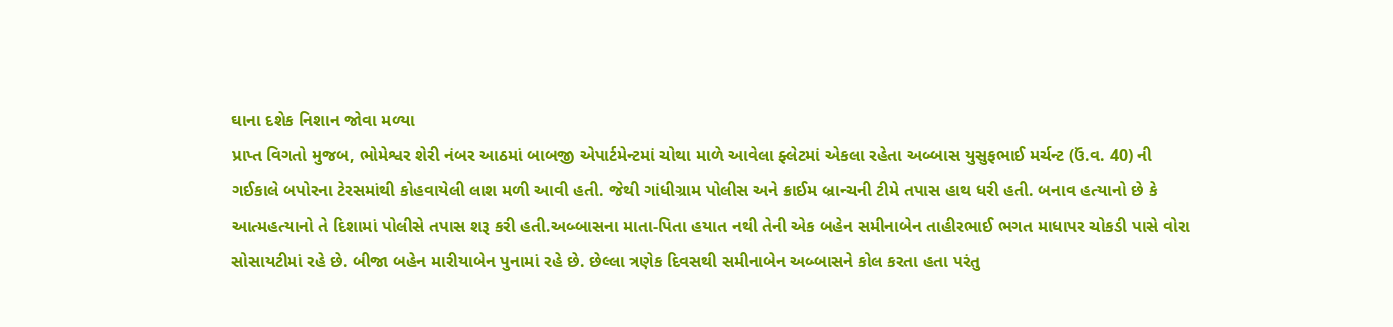ઘાના દશેક નિશાન જોવા મળ્યા
પ્રાપ્ત વિગતો મુજબ, ભોમેશ્વર શેરી નંબર આઠમાં બાબજી એપાર્ટમેન્ટમાં ચોથા માળે આવેલા ફ્લેટમાં એકલા રહેતા અબ્બાસ યુસુફભાઈ મર્ચન્ટ (ઉં.વ. 40) ની ગઈકાલે બપોરના ટેરસમાંથી કોહવાયેલી લાશ મળી આવી હતી. જેથી ગાંધીગ્રામ પોલીસ અને ક્રાઈમ બ્રાન્ચની ટીમે તપાસ હાથ ધરી હતી. બનાવ હત્યાનો છે કે આત્મહત્યાનો તે દિશામાં પોલીસે તપાસ શરૂ કરી હતી.અબ્બાસના માતા-પિતા હયાત નથી તેની એક બહેન સમીનાબેન તાહીરભાઈ ભગત માધાપર ચોકડી પાસે વોરા સોસાયટીમાં રહે છે. બીજા બહેન મારીયાબેન પુનામાં રહે છે. છેલ્લા ત્રણેક દિવસથી સમીનાબેન અબ્બાસને કોલ કરતા હતા પરંતુ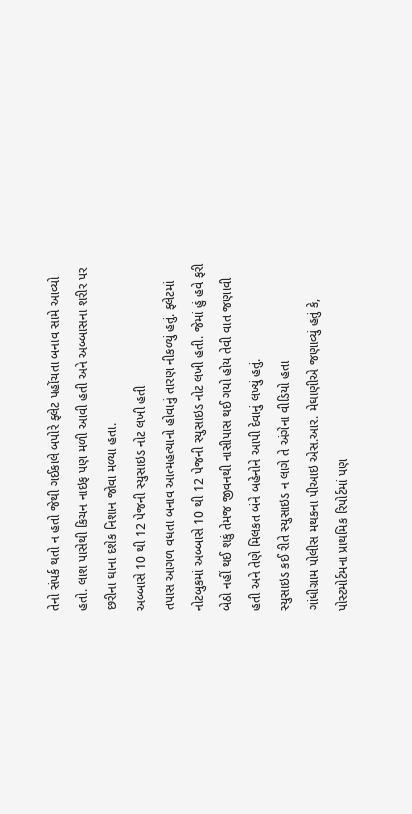તેનો સંપર્ક થતો ન હતો જેથી ગઈકાલે બપોરે ફ્લેટ પહોંચતા બનાવ સામે આવ્યો હતો. લાશ પાસેથી કિચન નાઇફ પણ મળી આવી હતી અને અબ્બાસના શરીર પર છરીના ઘાના દશેક નિશાન જોવા મળ્યા હતા.
અબ્બાસે 10 થી 12 પેજની સ્યુસાઇડ નોટ લખી હતી
તપાસ આગળ વધતા બનાવ આત્મહત્યાનો હોવાનું તારણ નીકળ્યું હતું. ફ્લેટમાં નોટબુકમાં અબ્બાસે 10 થી 12 પેજની સ્યુસાઇડ નોટ લખી હતી. જેમાં હું હવે ફરી બેઠો નહીં થઈ શકું તેમજ જીવનથી નાસીપાસ થઈ ગયો હોય તેવી વાત જણાવી હતી અને તેણે મિલકત બંને બહેનોને આપી દેવાનું લખ્યું હતું.
સ્યુસાઇડ કઈ રીતે સ્યુસાઇડ ન લાગે તે અંગેના વીડિયો હતા
ગાંધીગ્રામ પોલીસ મથકના પીઆઇ એસ.આર. મેઘાણીએ જણાવ્યું હતું કે, પોસ્ટમોર્ટમના પ્રાથમિક રિપોર્ટમાં પણ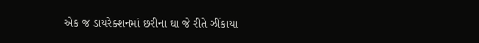એક જ ડાયરેક્શનમાં છરીના ઘા જે રીતે ઝીંકાયા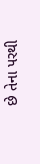છે તેના પરથી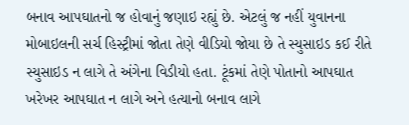બનાવ આપઘાતનો જ હોવાનું જણાઇ રહ્યું છે. એટલું જ નહીં યુવાનના મોબાઇલની સર્ચ હિસ્ટ્રીમાં જોતા તેણે વીડિયો જોયા છે તે સ્યુસાઇડ કઈ રીતે સ્યુસાઇડ ન લાગે તે અંગેના વિડીયો હતા. ટૂંકમાં તેણે પોતાનો આપઘાત ખરેખર આપઘાત ન લાગે અને હત્યાનો બનાવ લાગે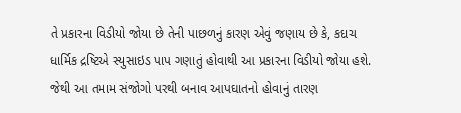તે પ્રકારના વિડીયો જોયા છે તેની પાછળનું કારણ એવું જણાય છે કે, કદાચ ધાર્મિક દ્રષ્ટિએ સ્યુસાઇડ પાપ ગણાતું હોવાથી આ પ્રકારના વિડીયો જોયા હશે. જેથી આ તમામ સંજોગો પરથી બનાવ આપઘાતનો હોવાનું તારણ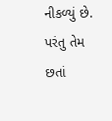નીકળ્યું છે. પરંતુ તેમ છતાં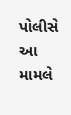પોલીસે આ મામલે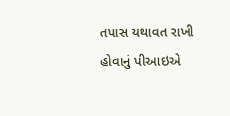તપાસ યથાવત રાખી હોવાનું પીઆઇએ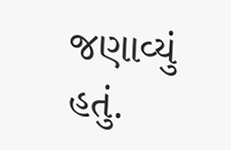જણાવ્યું હતું.